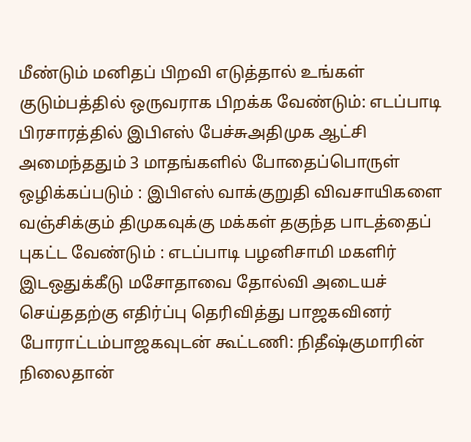மீண்டும் மனிதப் பிறவி எடுத்தால் உங்கள் குடும்பத்தில் ஒருவராக பிறக்க வேண்டும்: எடப்பாடி பிரசாரத்தில் இபிஎஸ் பேச்சுஅதிமுக ஆட்சி அமைந்ததும் 3 மாதங்களில் போதைப்பொருள் ஒழிக்கப்படும் : இபிஎஸ் வாக்குறுதி விவசாயிகளை வஞ்சிக்கும் திமுகவுக்கு மக்கள் தகுந்த பாடத்தைப் புகட்ட வேண்டும் : எடப்பாடி பழனிசாமி மகளிர் இடஒதுக்கீடு மசோதாவை தோல்வி அடையச் செய்ததற்கு எதிர்ப்பு தெரிவித்து பாஜகவினர் போராட்டம்பாஜகவுடன் கூட்டணி: நிதீஷ்குமாரின் நிலைதான்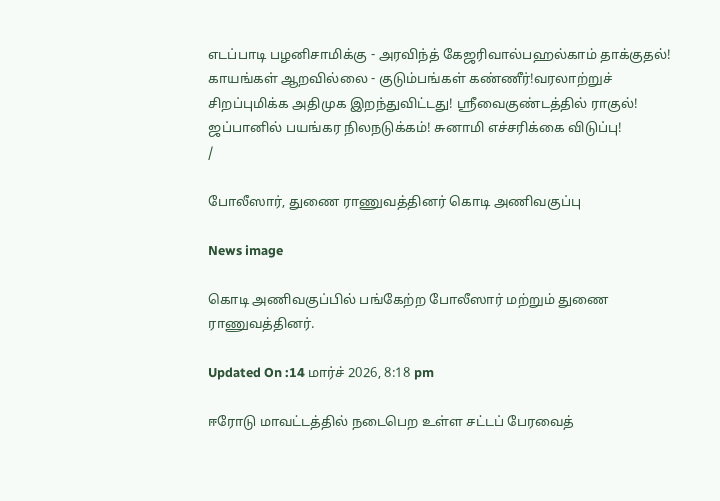எடப்பாடி பழனிசாமிக்கு - அரவிந்த் கேஜரிவால்பஹல்காம் தாக்குதல்! காயங்கள் ஆறவில்லை - குடும்பங்கள் கண்ணீர்!வரலாற்றுச் சிறப்புமிக்க அதிமுக இறந்துவிட்டது! ஸ்ரீவைகுண்டத்தில் ராகுல்! ஜப்பானில் பயங்கர நிலநடுக்கம்! சுனாமி எச்சரிக்கை விடுப்பு!
/

போலீஸார், துணை ராணுவத்தினர் கொடி அணிவகுப்பு

News image

கொடி அணிவகுப்பில் பங்கேற்ற போலீஸார் மற்றும் துணை ராணுவத்தினர்.

Updated On :14 மார்ச் 2026, 8:18 pm

ஈரோடு மாவட்டத்தில் நடைபெற உள்ள சட்டப் பேரவைத்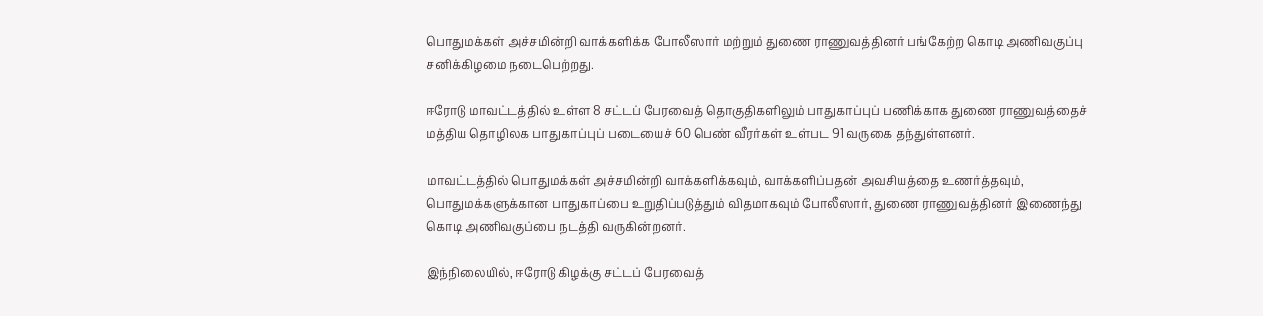பொதுமக்கள் அச்சமின்றி வாக்களிக்க போலீஸார் மற்றும் துணை ராணுவத்தினர் பங்கேற்ற கொடி அணிவகுப்பு சனிக்கிழமை நடைபெற்றது.

ஈரோடு மாவட்டத்தில் உள்ள 8 சட்டப் பேரவைத் தொகுதிகளிலும் பாதுகாப்புப் பணிக்காக துணை ராணுவத்தைச் மத்திய தொழிலக பாதுகாப்புப் படையைச் 60 பெண் வீரர்கள் உள்பட 91 வருகை தந்துள்ளனர்.

மாவட்டத்தில் பொதுமக்கள் அச்சமின்றி வாக்களிக்கவும், வாக்களிப்பதன் அவசியத்தை உணர்த்தவும், பொதுமக்களுக்கான பாதுகாப்பை உறுதிப்படுத்தும் விதமாகவும் போலீஸார், துணை ராணுவத்தினர் இணைந்து கொடி அணிவகுப்பை நடத்தி வருகின்றனர்.

இந்நிலையில், ஈரோடு கிழக்கு சட்டப் பேரவைத்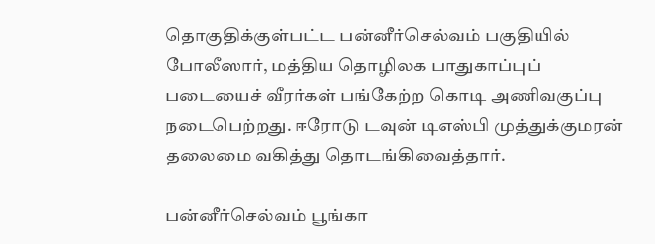தொகுதிக்குள்பட்ட பன்னீர்செல்வம் பகுதியில் போலீஸார், மத்திய தொழிலக பாதுகாப்புப் படையைச் வீரர்கள் பங்கேற்ற கொடி அணிவகுப்பு நடைபெற்றது. ஈரோடு டவுன் டிஎஸ்பி முத்துக்குமரன் தலைமை வகித்து தொடங்கிவைத்தார்.

பன்னீர்செல்வம் பூங்கா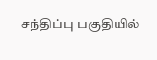சந்திப்பு பகுதியில்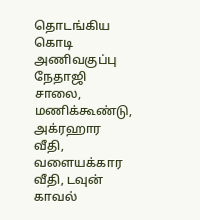தொடங்கிய கொடி அணிவகுப்பு நேதாஜி சாலை, மணிக்கூண்டு, அக்ரஹார வீதி, வளையக்கார வீதி, டவுன் காவல்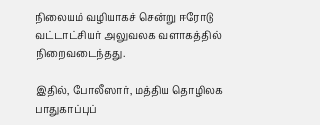நிலையம் வழியாகச் சென்று ஈரோடு வட்டாட்சியர் அலுவலக வளாகத்தில் நிறைவடைந்தது.

இதில், போலீஸார், மத்திய தொழிலக பாதுகாப்புப்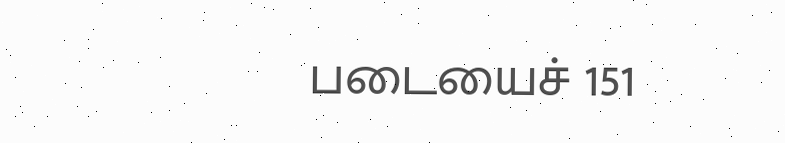படையைச் 151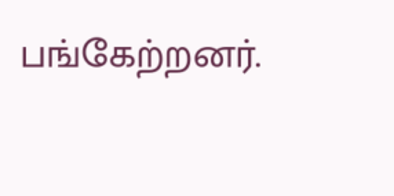பங்கேற்றனர்.